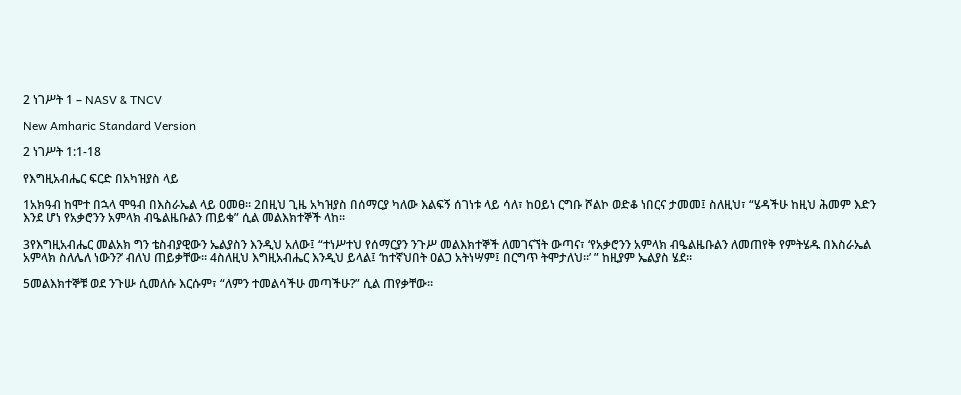2 ነገሥት 1 – NASV & TNCV

New Amharic Standard Version

2 ነገሥት 1:1-18

የእግዚአብሔር ፍርድ በአካዝያስ ላይ

1አክዓብ ከሞተ በኋላ ሞዓብ በእስራኤል ላይ ዐመፀ። 2በዚህ ጊዜ አካዝያስ በሰማርያ ካለው እልፍኝ ሰገነቱ ላይ ሳለ፣ ከዐይነ ርግቡ ሾልኮ ወድቆ ነበርና ታመመ፤ ስለዚህ፣ “ሄዳችሁ ከዚህ ሕመም እድን እንደ ሆነ የአቃሮንን አምላክ ብዔልዜቡልን ጠይቁ” ሲል መልእክተኞች ላከ።

3የእግዚአብሔር መልአክ ግን ቴስብያዊውን ኤልያስን እንዲህ አለው፤ “ተነሥተህ የሰማርያን ንጉሥ መልእክተኞች ለመገናኘት ውጣና፣ ‘የአቃሮንን አምላክ ብዔልዜቡልን ለመጠየቅ የምትሄዱ በእስራኤል አምላክ ስለሌለ ነውን?’ ብለህ ጠይቃቸው። 4ስለዚህ እግዚአብሔር እንዲህ ይላል፤ ‘ከተኛህበት ዐልጋ አትነሣም፤ በርግጥ ትሞታለህ።’ ” ከዚያም ኤልያስ ሄደ።

5መልእክተኞቹ ወደ ንጉሡ ሲመለሱ እርሱም፣ “ለምን ተመልሳችሁ መጣችሁ?” ሲል ጠየቃቸው።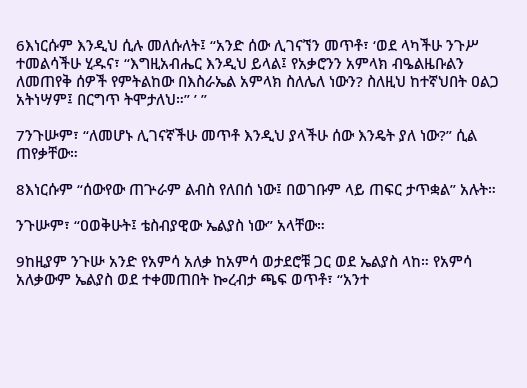6እነርሱም እንዲህ ሲሉ መለሱለት፤ “አንድ ሰው ሊገናኘን መጥቶ፣ ‘ወደ ላካችሁ ንጉሥ ተመልሳችሁ ሂዱና፣ “እግዚአብሔር እንዲህ ይላል፤ የአቃሮንን አምላክ ብዔልዜቡልን ለመጠየቅ ሰዎች የምትልከው በእስራኤል አምላክ ስለሌለ ነውን? ስለዚህ ከተኛህበት ዐልጋ አትነሣም፤ በርግጥ ትሞታለህ።” ’ ”

7ንጉሡም፣ “ለመሆኑ ሊገናኛችሁ መጥቶ እንዲህ ያላችሁ ሰው እንዴት ያለ ነው?” ሲል ጠየቃቸው።

8እነርሱም “ሰውየው ጠጕራም ልብስ የለበሰ ነው፤ በወገቡም ላይ ጠፍር ታጥቋል” አሉት።

ንጉሡም፣ “ዐወቅሁት፤ ቴስብያዊው ኤልያስ ነው” አላቸው።

9ከዚያም ንጉሡ አንድ የአምሳ አለቃ ከአምሳ ወታደሮቹ ጋር ወደ ኤልያስ ላከ። የአምሳ አለቃውም ኤልያስ ወደ ተቀመጠበት ኰረብታ ጫፍ ወጥቶ፣ “አንተ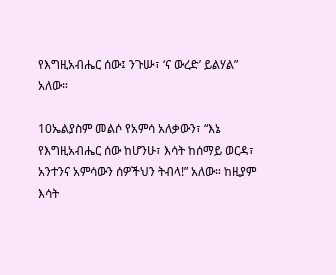የእግዚአብሔር ሰው፤ ንጉሡ፣ ‘ና ውረድ’ ይልሃል” አለው።

10ኤልያስም መልሶ የአምሳ አለቃውን፣ “እኔ የእግዚአብሔር ሰው ከሆንሁ፣ እሳት ከሰማይ ወርዳ፣ አንተንና አምሳውን ሰዎችህን ትብላ!” አለው። ከዚያም እሳት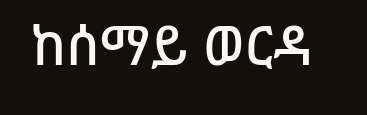ከሰማይ ወርዳ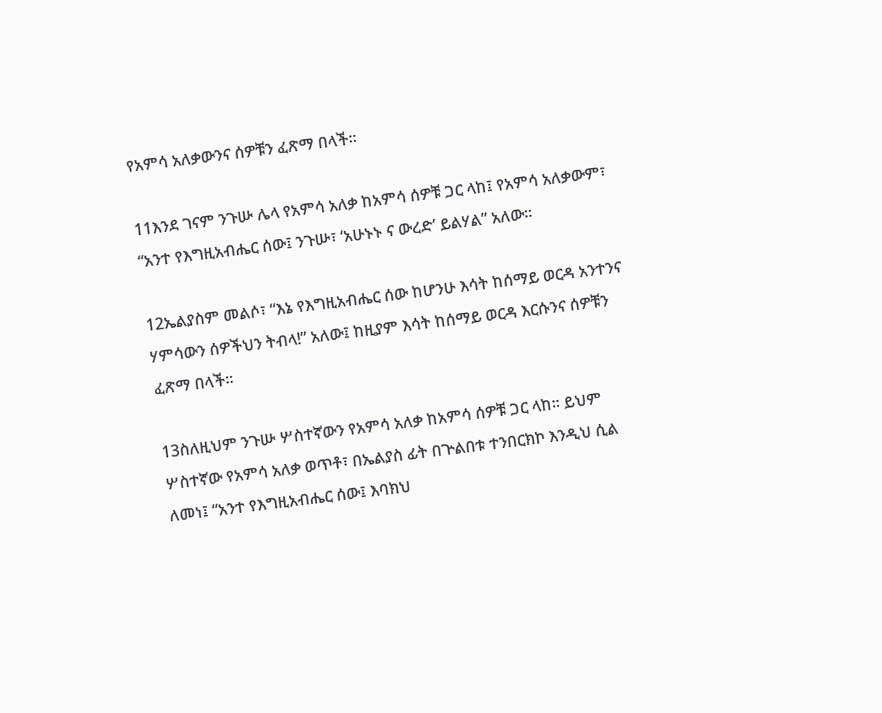የአምሳ አለቃውንና ሰዎቹን ፈጽማ በላች።

11እንደ ገናም ንጉሡ ሌላ የአምሳ አለቃ ከአምሳ ሰዎቹ ጋር ላከ፤ የአምሳ አለቃውም፣ “አንተ የእግዚአብሔር ሰው፤ ንጉሡ፣ ‘አሁኑኑ ና ውረድ’ ይልሃል” አለው።

12ኤልያስም መልሶ፣ “እኔ የእግዚአብሔር ሰው ከሆንሁ እሳት ከሰማይ ወርዳ አንተንና ሃምሳውን ሰዎችህን ትብላ!” አለው፤ ከዚያም እሳት ከሰማይ ወርዳ እርሱንና ሰዎቹን ፈጽማ በላች።

13ስለዚህም ንጉሡ ሦስተኛውን የአምሳ አለቃ ከአምሳ ሰዎቹ ጋር ላከ። ይህም ሦስተኛው የአምሳ አለቃ ወጥቶ፣ በኤልያስ ፊት በጕልበቱ ተንበርክኮ እንዲህ ሲል ለመነ፤ “አንተ የእግዚአብሔር ሰው፤ እባክህ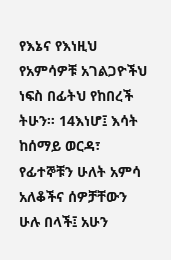የእኔና የእነዚህ የአምሳዎቹ አገልጋዮችህ ነፍስ በፊትህ የከበረች ትሁን። 14እነሆ፤ እሳት ከሰማይ ወርዳ፣ የፊተኞቹን ሁለት አምሳ አለቆችና ሰዎቻቸውን ሁሉ በላች፤ አሁን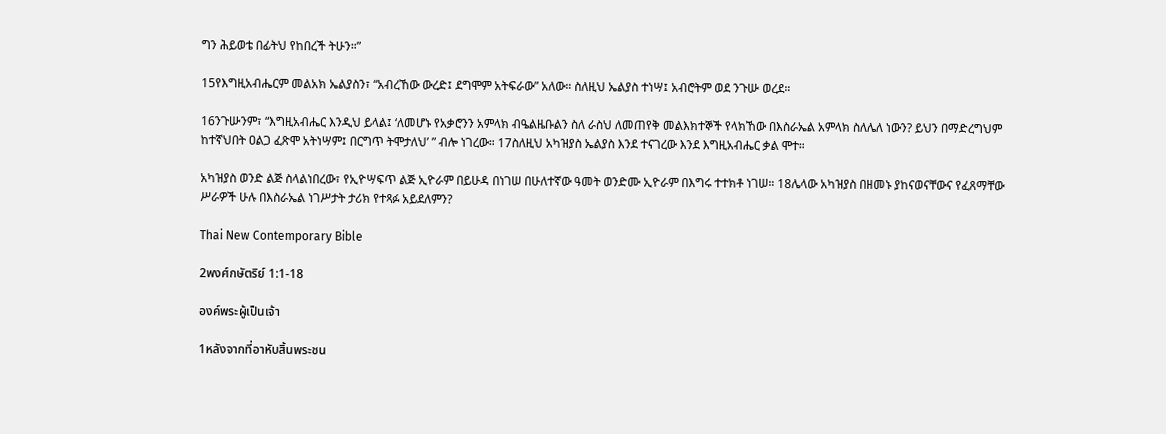ግን ሕይወቴ በፊትህ የከበረች ትሁን።”

15የእግዚአብሔርም መልአክ ኤልያስን፣ “አብረኸው ውረድ፤ ደግሞም አትፍራው” አለው። ስለዚህ ኤልያስ ተነሣ፤ አብሮትም ወደ ንጉሡ ወረደ።

16ንጉሡንም፣ “እግዚአብሔር እንዲህ ይላል፤ ‘ለመሆኑ የአቃሮንን አምላክ ብዔልዜቡልን ስለ ራስህ ለመጠየቅ መልእክተኞች የላክኸው በእስራኤል አምላክ ስለሌለ ነውን? ይህን በማድረግህም ከተኛህበት ዐልጋ ፈጽሞ አትነሣም፤ በርግጥ ትሞታለህ’ ” ብሎ ነገረው። 17ስለዚህ አካዝያስ ኤልያስ እንደ ተናገረው እንደ እግዚአብሔር ቃል ሞተ።

አካዝያስ ወንድ ልጅ ስላልነበረው፣ የኢዮሣፍጥ ልጅ ኢዮራም በይሁዳ በነገሠ በሁለተኛው ዓመት ወንድሙ ኢዮራም በእግሩ ተተክቶ ነገሠ። 18ሌላው አካዝያስ በዘመኑ ያከናወናቸውና የፈጸማቸው ሥራዎች ሁሉ በእስራኤል ነገሥታት ታሪክ የተጻፉ አይደለምን?

Thai New Contemporary Bible

2พงศ์กษัตริย์ 1:1-18

องค์พระผู้เป็นเจ้า

1หลังจากที่อาหับสิ้นพระชน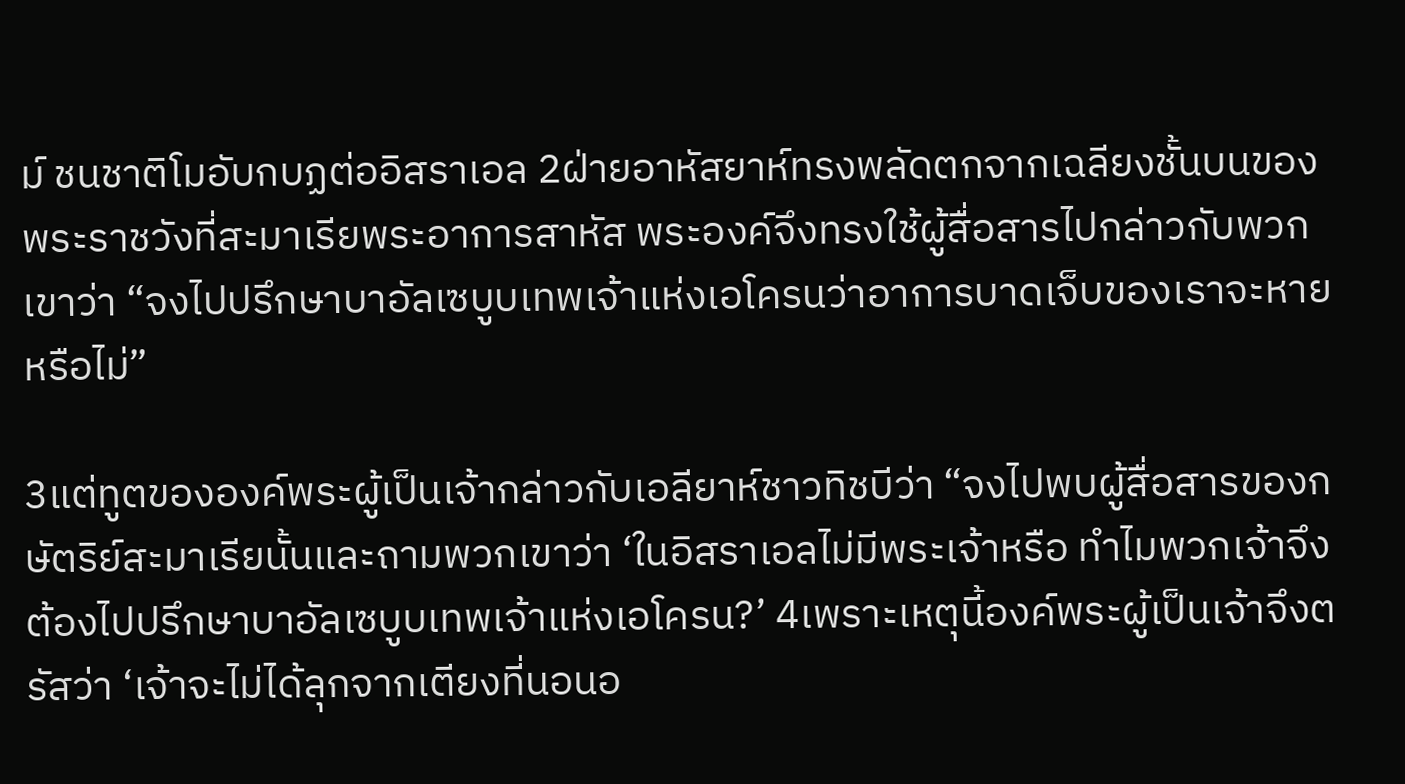ม์ ชนชาติโมอับกบฏต่ออิสราเอล 2ฝ่ายอาหัสยาห์ทรงพลัดตกจากเฉลียงชั้นบนของพระราชวังที่สะมาเรียพระอาการสาหัส พระองค์จึงทรงใช้ผู้สื่อสารไปกล่าวกับพวกเขาว่า “จงไปปรึกษาบาอัลเซบูบเทพเจ้าแห่งเอโครนว่าอาการบาดเจ็บของเราจะหายหรือไม่”

3แต่ทูตขององค์พระผู้เป็นเจ้ากล่าวกับเอลียาห์ชาวทิชบีว่า “จงไปพบผู้สื่อสารของกษัตริย์สะมาเรียนั้นและถามพวกเขาว่า ‘ในอิสราเอลไม่มีพระเจ้าหรือ ทำไมพวกเจ้าจึงต้องไปปรึกษาบาอัลเซบูบเทพเจ้าแห่งเอโครน?’ 4เพราะเหตุนี้องค์พระผู้เป็นเจ้าจึงตรัสว่า ‘เจ้าจะไม่ได้ลุกจากเตียงที่นอนอ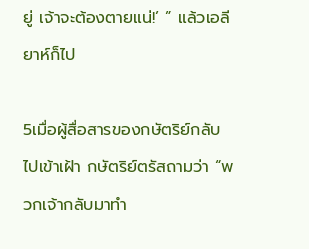ยู่ เจ้าจะต้องตายแน่!’ ” แล้วเอลียาห์ก็ไป

5เมื่อผู้สื่อสารของกษัตริย์กลับไปเข้าเฝ้า กษัตริย์ตรัสถามว่า “พวกเจ้ากลับมาทำ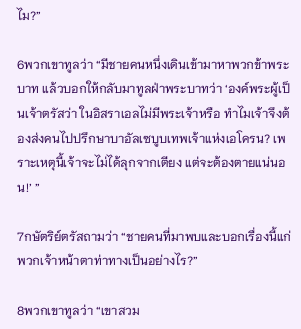ไม?”

6พวกเขาทูลว่า “มีชายคนหนึ่งเดินเข้ามาหาพวกข้าพระบาท แล้วบอกให้กลับมาทูลฝ่าพระบาทว่า ‘องค์พระผู้เป็นเจ้าตรัสว่า ในอิสราเอลไม่มีพระเจ้าหรือ ทำไมเจ้าจึงต้องส่งคนไปปรึกษาบาอัลเซบูบเทพเจ้าแห่งเอโครน? เพราะเหตุนี้เจ้าจะไม่ได้ลุกจากเตียง แต่จะต้องตายแน่นอน!’ ”

7กษัตริย์ตรัสถามว่า “ชายคนที่มาพบและบอกเรื่องนี้แก่พวกเจ้าหน้าตาท่าทางเป็นอย่างไร?”

8พวกเขาทูลว่า “เขาสวม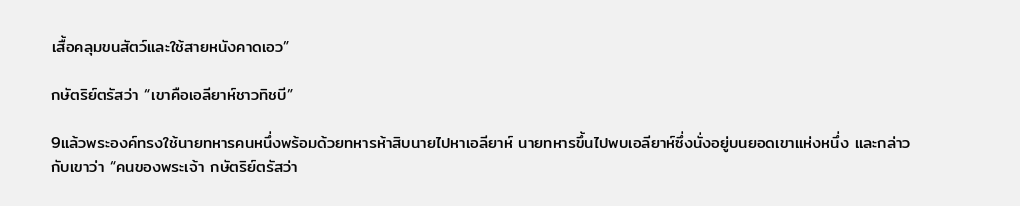เสื้อคลุมขนสัตว์และใช้สายหนังคาดเอว”

กษัตริย์ตรัสว่า “เขาคือเอลียาห์ชาวทิชบี”

9แล้วพระองค์ทรงใช้นายทหารคนหนึ่งพร้อมด้วยทหารห้าสิบนายไปหาเอลียาห์ นายทหารขึ้นไปพบเอลียาห์ซึ่งนั่งอยู่บนยอดเขาแห่งหนึ่ง และกล่าวกับเขาว่า “คนของพระเจ้า กษัตริย์ตรัสว่า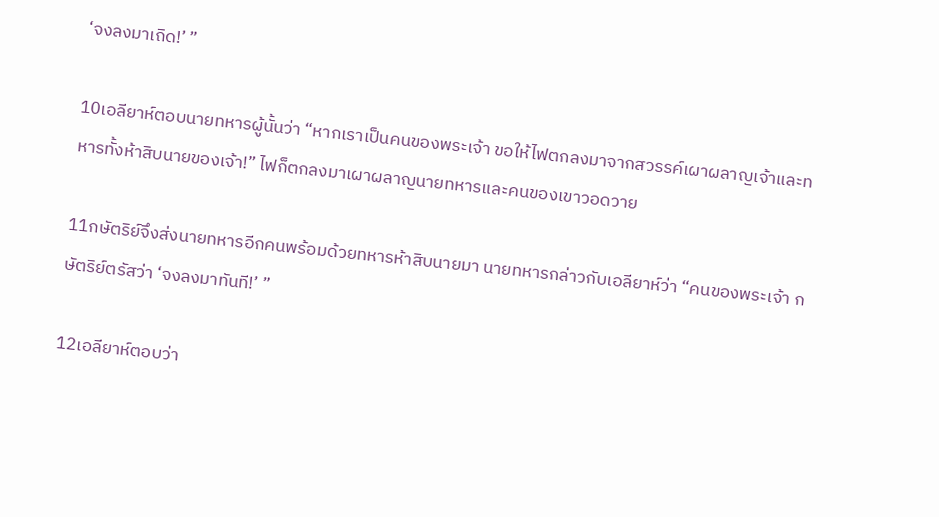‘จงลงมาเถิด!’ ”

10เอลียาห์ตอบนายทหารผู้นั้นว่า “หากเราเป็นคนของพระเจ้า ขอให้ไฟตกลงมาจากสวรรค์เผาผลาญเจ้าและทหารทั้งห้าสิบนายของเจ้า!” ไฟก็ตกลงมาเผาผลาญนายทหารและคนของเขาวอดวาย

11กษัตริย์จึงส่งนายทหารอีกคนพร้อมด้วยทหารห้าสิบนายมา นายทหารกล่าวกับเอลียาห์ว่า “คนของพระเจ้า กษัตริย์ตรัสว่า ‘จงลงมาทันที!’ ”

12เอลียาห์ตอบว่า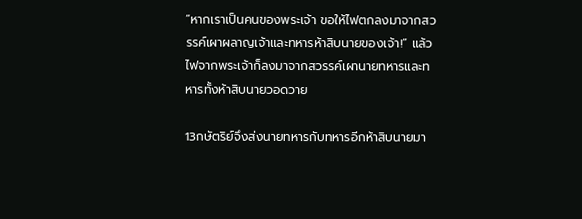“หากเราเป็นคนของพระเจ้า ขอให้ไฟตกลงมาจากสวรรค์เผาผลาญเจ้าและทหารห้าสิบนายของเจ้า!” แล้วไฟจากพระเจ้าก็ลงมาจากสวรรค์เผานายทหารและทหารทั้งห้าสิบนายวอดวาย

13กษัตริย์จึงส่งนายทหารกับทหารอีกห้าสิบนายมา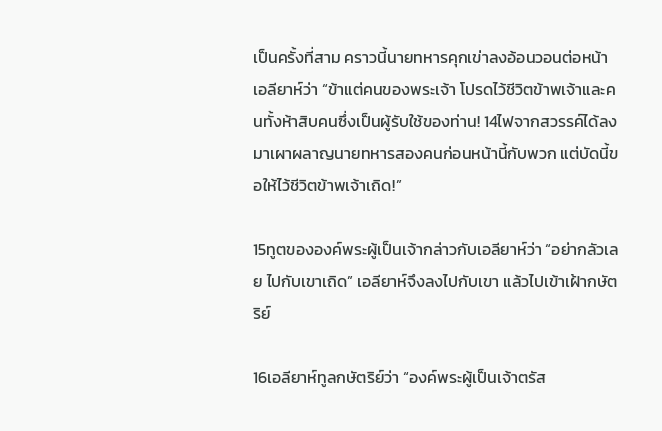เป็นครั้งที่สาม คราวนี้นายทหารคุกเข่าลงอ้อนวอนต่อหน้าเอลียาห์ว่า “ข้าแต่คนของพระเจ้า โปรดไว้ชีวิตข้าพเจ้าและคนทั้งห้าสิบคนซึ่งเป็นผู้รับใช้ของท่าน! 14ไฟจากสวรรค์ได้ลงมาเผาผลาญนายทหารสองคนก่อนหน้านี้กับพวก แต่บัดนี้ขอให้ไว้ชีวิตข้าพเจ้าเถิด!”

15ทูตขององค์พระผู้เป็นเจ้ากล่าวกับเอลียาห์ว่า “อย่ากลัวเลย ไปกับเขาเถิด” เอลียาห์จึงลงไปกับเขา แล้วไปเข้าเฝ้ากษัตริย์

16เอลียาห์ทูลกษัตริย์ว่า “องค์พระผู้เป็นเจ้าตรัส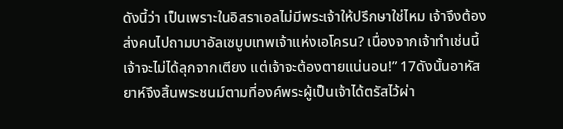ดังนี้ว่า เป็นเพราะในอิสราเอลไม่มีพระเจ้าให้ปรึกษาใช่ไหม เจ้าจึงต้องส่งคนไปถามบาอัลเซบูบเทพเจ้าแห่งเอโครน? เนื่องจากเจ้าทำเช่นนี้ เจ้าจะไม่ได้ลุกจากเตียง แต่เจ้าจะต้องตายแน่นอน!” 17ดังนั้นอาหัสยาห์จึงสิ้นพระชนม์ตามที่องค์พระผู้เป็นเจ้าได้ตรัสไว้ผ่า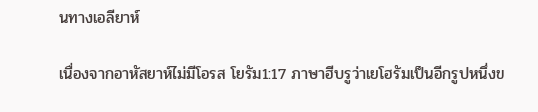นทางเอลียาห์

เนื่องจากอาหัสยาห์ไม่มีโอรส โยรัม1:17 ภาษาฮีบรูว่าเยโฮรัมเป็นอีกรูปหนึ่งข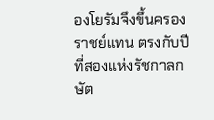องโยรัมจึงขึ้นครองราชย์แทน ตรงกับปีที่สองแห่งรัชกาลกษัต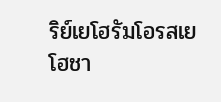ริย์เยโฮรัมโอรสเยโฮชา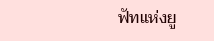ฟัทแห่งยู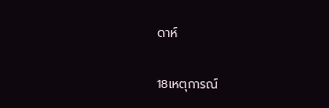ดาห์

18เหตุการณ์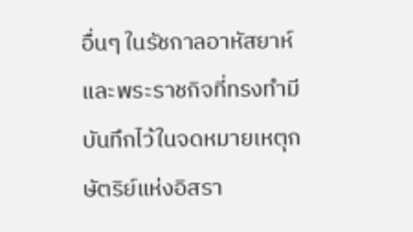อื่นๆ ในรัชกาลอาหัสยาห์ และพระราชกิจที่ทรงทำมีบันทึกไว้ในจดหมายเหตุกษัตริย์แห่งอิสรา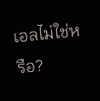เอลไม่ใช่หรือ?